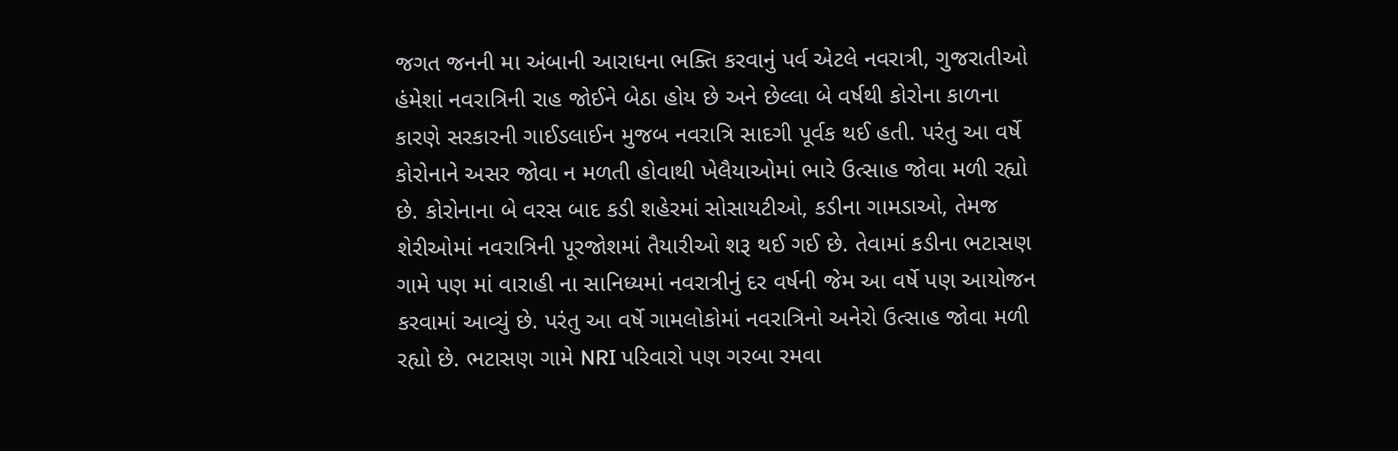જગત જનની મા અંબાની આરાધના ભક્તિ કરવાનું પર્વ એટલે નવરાત્રી, ગુજરાતીઓ હંમેશાં નવરાત્રિની રાહ જોઈને બેઠા હોય છે અને છેલ્લા બે વર્ષથી કોરોના કાળના કારણે સરકારની ગાઈડલાઈન મુજબ નવરાત્રિ સાદગી પૂર્વક થઈ હતી. પરંતુ આ વર્ષે કોરોનાને અસર જોવા ન મળતી હોવાથી ખેલૈયાઓમાં ભારે ઉત્સાહ જોવા મળી રહ્યો છે. કોરોનાના બે વરસ બાદ કડી શહેરમાં સોસાયટીઓ, કડીના ગામડાઓ, તેમજ શેરીઓમાં નવરાત્રિની પૂરજોશમાં તૈયારીઓ શરૂ થઈ ગઈ છે. તેવામાં કડીના ભટાસણ ગામે પણ માં વારાહી ના સાનિધ્યમાં નવરાત્રીનું દર વર્ષની જેમ આ વર્ષે પણ આયોજન કરવામાં આવ્યું છે. પરંતુ આ વર્ષે ગામલોકોમાં નવરાત્રિનો અનેરો ઉત્સાહ જોવા મળી રહ્યો છે. ભટાસણ ગામે NRI પરિવારો પણ ગરબા રમવા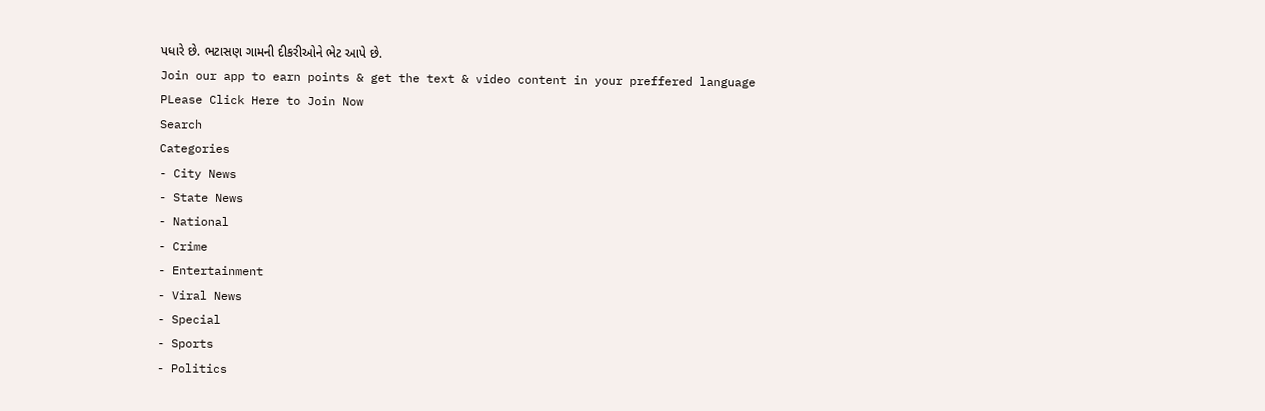પધારે છે. ભટાસણ ગામની દીકરીઓને ભેટ આપે છે.
Join our app to earn points & get the text & video content in your preffered language
PLease Click Here to Join Now
Search
Categories
- City News
- State News
- National
- Crime
- Entertainment
- Viral News
- Special
- Sports
- Politics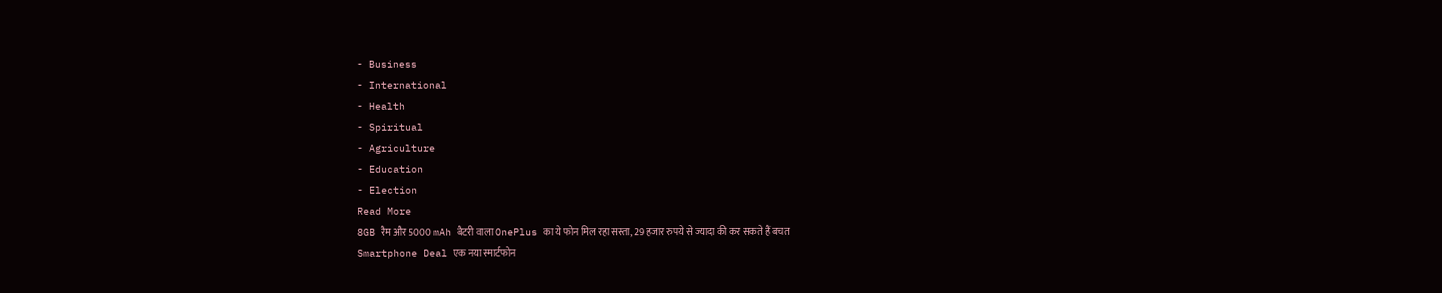- Business
- International
- Health
- Spiritual
- Agriculture
- Education
- Election
Read More
8GB रैम और 5000 mAh बैटरी वाला OnePlus का ये फोन मिल रहा सस्ता, 29 हजार रुपये से ज्यादा की कर सकते हैं बचत
Smartphone Deal एक नया स्मार्टफोन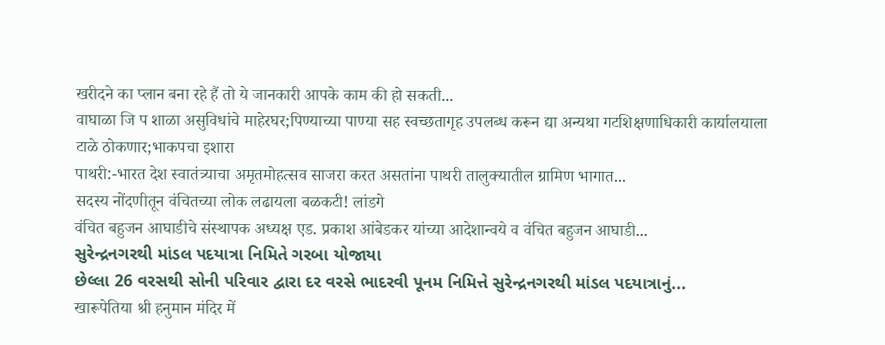खरीदने का प्लान बना रहे हैं तो ये जानकारी आपके काम की हो सकती...
वाघाळा जि प शाळा असुविधांचे माहेरघर;पिण्याच्या पाण्या सह स्वच्छतागृह उपलब्ध करून द्या अन्यथा गटशिक्षणाधिकारी कार्यालयाला टाळे ठोकणार;भाकपचा इशारा
पाथरी:-भारत देश स्वातंत्र्याचा अमृतमोहत्सव साजरा करत असतांना पाथरी तालुक्यातील ग्रामिण भागात...
सदस्य नोंदणीतून वंचितच्या लोक लढायला बळकटी! लांडगे
वंचित बहुजन आघाडीचे संस्थापक अध्यक्ष एड. प्रकाश आंबेडकर यांच्या आदेशान्वये व वंचित बहुजन आघाडी...
સુરેન્દ્રનગરથી માંડલ પદયાત્રા નિમિતે ગરબા યોજાયા
છેલ્લા 26 વરસથી સોની પરિવાર દ્વારા દર વરસે ભાદરવી પૂનમ નિમિત્તે સુરેન્દ્રનગરથી માંડલ પદયાત્રાનું...
खारूपेतिया श्री हनुमान मंदिर में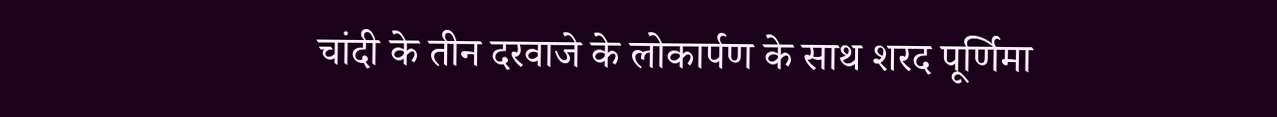चांदी के तीन दरवाजे के लोकार्पण के साथ शरद पूर्णिमा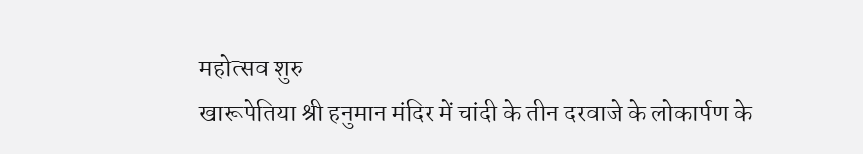महोत्सव शुरु
खारूपेतिया श्री हनुमान मंदिर में चांदी के तीन दरवाजे के लोकार्पण के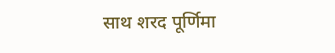साथ शरद पूर्णिमा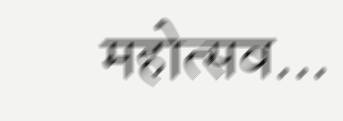महोत्सव...